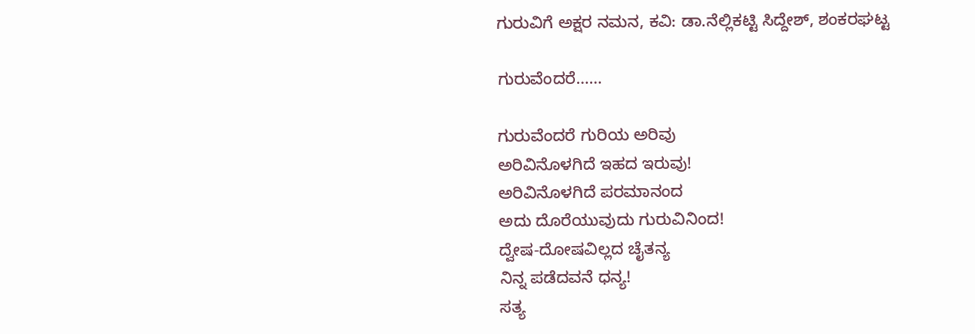ಗುರುವಿಗೆ ಅಕ್ಷರ ನಮನ‌, ಕವಿ: ಡಾ.ನೆಲ್ಲಿಕಟ್ಟಿ ಸಿದ್ದೇಶ್, ಶಂಕರಘಟ್ಟ

ಗುರುವೆಂದರೆ……

ಗುರುವೆಂದರೆ ಗುರಿಯ ಅರಿವು
ಅರಿವಿನೊಳಗಿದೆ ಇಹದ ಇರುವು!
ಅರಿವಿನೊಳಗಿದೆ ಪರಮಾನಂದ
ಅದು ದೊರೆಯುವುದು ಗುರುವಿನಿಂದ!
ದ್ವೇಷ-ದೋಷವಿಲ್ಲದ ಚೈತನ್ಯ
ನಿನ್ನ ಪಡೆದವನೆ ಧನ್ಯ!
ಸತ್ಯ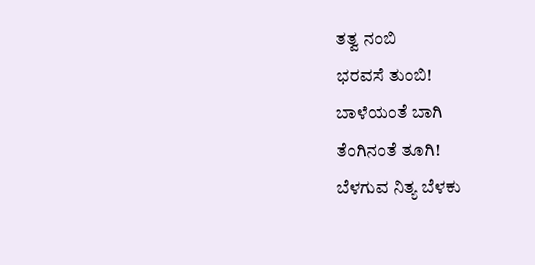ತತ್ವ ನಂಬಿ
ಭರವಸೆ ತುಂಬಿ!
ಬಾಳೆಯಂತೆ ಬಾಗಿ
ತೆಂಗಿನಂತೆ ತೂಗಿ!
ಬೆಳಗುವ ನಿತ್ಯ ಬೆಳಕು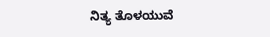ನಿತ್ಯ ತೊಳಯುವೆ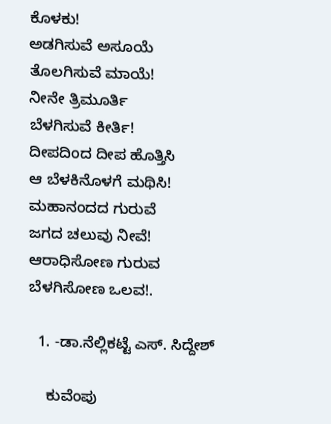ಕೊಳಕು!
ಅಡಗಿಸುವೆ ಅಸೂಯೆ
ತೊಲಗಿಸುವೆ ಮಾಯೆ!
ನೀನೇ ತ್ರಿಮೂರ್ತಿ
ಬೆಳಗಿಸುವೆ ಕೀರ್ತಿ!
ದೀಪದಿಂದ ದೀಪ ಹೊತ್ತಿಸಿ
ಆ ಬೆಳಕಿನೊಳಗೆ ಮಥಿಸಿ!
ಮಹಾನಂದದ ಗುರುವೆ
ಜಗದ ಚಲುವು ನೀವೆ!
ಆರಾಧಿಸೋಣ ಗುರುವ
ಬೆಳಗಿಸೋಣ ಒಲವ!.

  1. -ಡಾ.ನೆಲ್ಲಿಕಟ್ಟೆ ಎಸ್. ಸಿದ್ದೇಶ್

    ಕುವೆಂಪು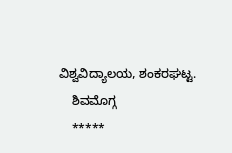ವಿಶ್ವವಿದ್ಯಾಲಯ, ಶಂಕರಘಟ್ಟ.
    ಶಿವಮೊಗ್ಗ‌
    *****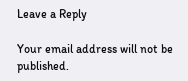Leave a Reply

Your email address will not be published.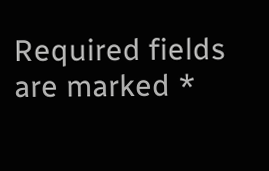Required fields are marked *